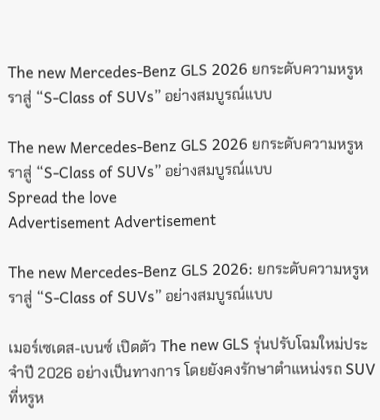The new Mercedes-Benz GLS 2026 ยกระดับความหรูหราสู่ “S-Class of SUVs” อย่างสมบูรณ์แบบ

The new Mercedes-Benz GLS 2026 ยกระดับความหรูหราสู่ “S-Class of SUVs” อย่างสมบูรณ์แบบ
Spread the love
Advertisement Advertisement

The new Mercedes-Benz GLS 2026: ยกระดับความหรูหราสู่ “S-Class of SUVs” อย่างสมบูรณ์แบบ

เมอร์เซเดส-เบนซ์ เปิดตัว The new GLS รุ่นปรับโฉมใหม่ประจำปี 2026 อย่างเป็นทางการ โดยยังคงรักษาตำแหน่งรถ SUV ที่หรูห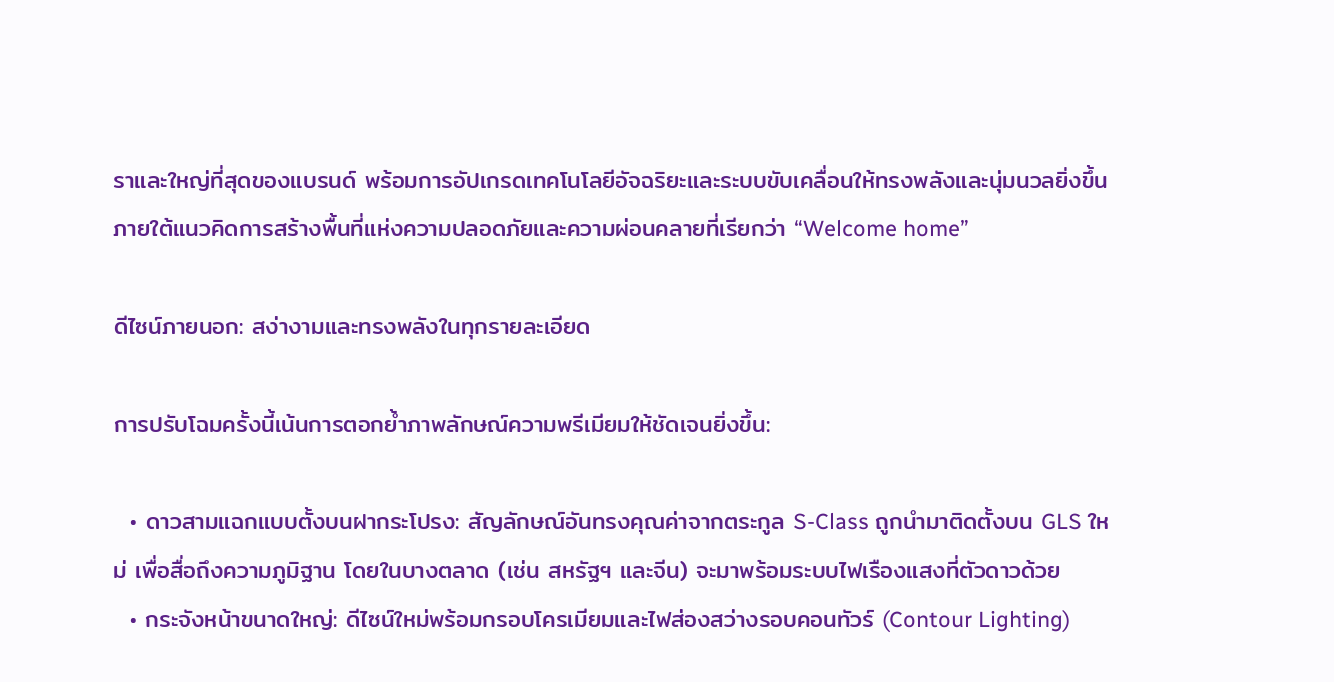ราและใหญ่ที่สุดของแบรนด์ พร้อมการอัปเกรดเทคโนโลยีอัจฉริยะและระบบขับเคลื่อนให้ทรงพลังและนุ่มนวลยิ่งขึ้น ภายใต้แนวคิดการสร้างพื้นที่แห่งความปลอดภัยและความผ่อนคลายที่เรียกว่า “Welcome home”

ดีไซน์ภายนอก: สง่างามและทรงพลังในทุกรายละเอียด

การปรับโฉมครั้งนี้เน้นการตอกย้ำภาพลักษณ์ความพรีเมียมให้ชัดเจนยิ่งขึ้น:

  • ดาวสามแฉกแบบตั้งบนฝากระโปรง: สัญลักษณ์อันทรงคุณค่าจากตระกูล S-Class ถูกนำมาติดตั้งบน GLS ใหม่ เพื่อสื่อถึงความภูมิฐาน โดยในบางตลาด (เช่น สหรัฐฯ และจีน) จะมาพร้อมระบบไฟเรืองแสงที่ตัวดาวด้วย
  • กระจังหน้าขนาดใหญ่: ดีไซน์ใหม่พร้อมกรอบโครเมียมและไฟส่องสว่างรอบคอนทัวร์ (Contour Lighting)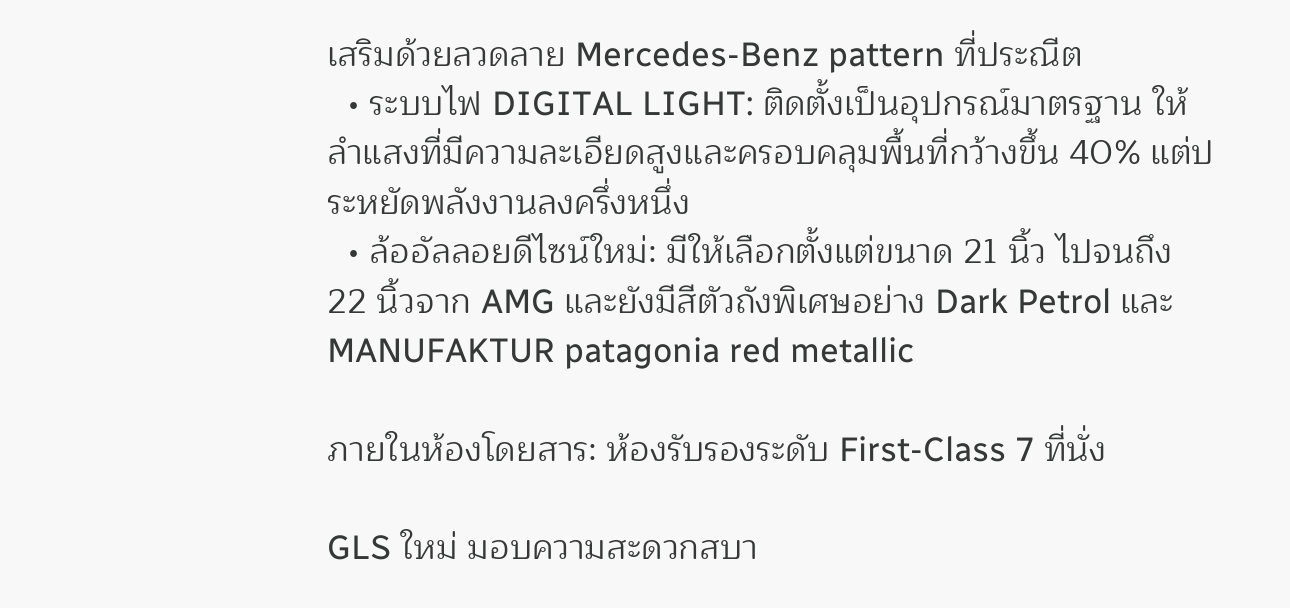เสริมด้วยลวดลาย Mercedes-Benz pattern ที่ประณีต
  • ระบบไฟ DIGITAL LIGHT: ติดตั้งเป็นอุปกรณ์มาตรฐาน ให้ลำแสงที่มีความละเอียดสูงและครอบคลุมพื้นที่กว้างขึ้น 40% แต่ประหยัดพลังงานลงครึ่งหนึ่ง
  • ล้ออัลลอยดีไซน์ใหม่: มีให้เลือกตั้งแต่ขนาด 21 นิ้ว ไปจนถึง 22 นิ้วจาก AMG และยังมีสีตัวถังพิเศษอย่าง Dark Petrol และ MANUFAKTUR patagonia red metallic

ภายในห้องโดยสาร: ห้องรับรองระดับ First-Class 7 ที่นั่ง

GLS ใหม่ มอบความสะดวกสบา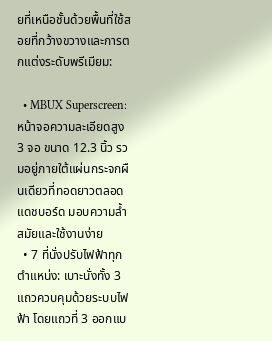ยที่เหนือชั้นด้วยพื้นที่ใช้สอยที่กว้างขวางและการตกแต่งระดับพรีเมียม:

  • MBUX Superscreen: หน้าจอความละเอียดสูง 3 จอ ขนาด 12.3 นิ้ว รวมอยู่ภายใต้แผ่นกระจกผืนเดียวที่ทอดยาวตลอดแดชบอร์ด มอบความล้ำสมัยและใช้งานง่าย
  • 7 ที่นั่งปรับไฟฟ้าทุกตำแหน่ง: เบาะนั่งทั้ง 3 แถวควบคุมด้วยระบบไฟฟ้า โดยแถวที่ 3 ออกแบ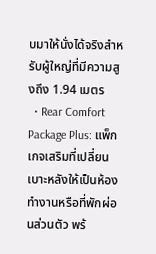บมาให้นั่งได้จริงสำหรับผู้ใหญ่ที่มีความสูงถึง 1.94 เมตร
  • Rear Comfort Package Plus: แพ็กเกจเสริมที่เปลี่ยนเบาะหลังให้เป็นห้องทำงานหรือที่พักผ่อนส่วนตัว พร้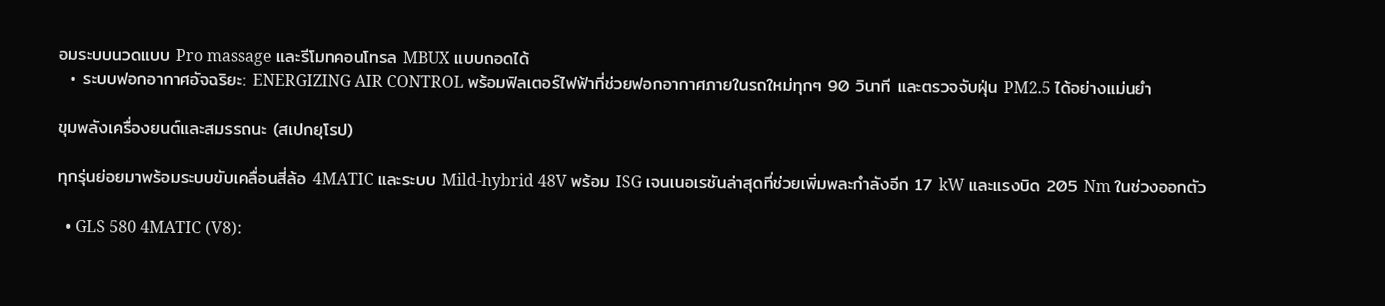อมระบบนวดแบบ Pro massage และรีโมทคอนโทรล MBUX แบบถอดได้
  • ระบบฟอกอากาศอัจฉริยะ: ENERGIZING AIR CONTROL พร้อมฟิลเตอร์ไฟฟ้าที่ช่วยฟอกอากาศภายในรถใหม่ทุกๆ 90 วินาที และตรวจจับฝุ่น PM2.5 ได้อย่างแม่นยำ

ขุมพลังเครื่องยนต์และสมรรถนะ (สเปกยุโรป)

ทุกรุ่นย่อยมาพร้อมระบบขับเคลื่อนสี่ล้อ 4MATIC และระบบ Mild-hybrid 48V พร้อม ISG เจนเนอเรชันล่าสุดที่ช่วยเพิ่มพละกำลังอีก 17 kW และแรงบิด 205 Nm ในช่วงออกตัว

  • GLS 580 4MATIC (V8):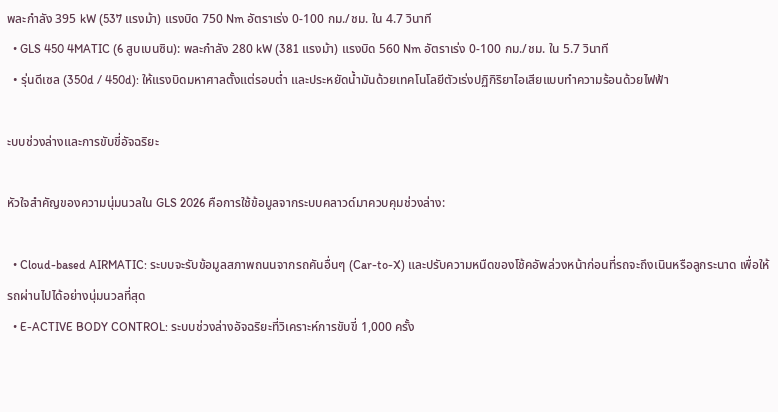พละกำลัง 395 kW (537 แรงม้า) แรงบิด 750 Nm อัตราเร่ง 0-100 กม./ชม. ใน 4.7 วินาที
  • GLS 450 4MATIC (6 สูบเบนซิน): พละกำลัง 280 kW (381 แรงม้า) แรงบิด 560 Nm อัตราเร่ง 0-100 กม./ชม. ใน 5.7 วินาที
  • รุ่นดีเซล (350d / 450d): ให้แรงบิดมหาศาลตั้งแต่รอบต่ำ และประหยัดน้ำมันด้วยเทคโนโลยีตัวเร่งปฏิกิริยาไอเสียแบบทำความร้อนด้วยไฟฟ้า

ะบบช่วงล่างและการขับขี่อัจฉริยะ

หัวใจสำคัญของความนุ่มนวลใน GLS 2026 คือการใช้ข้อมูลจากระบบคลาวด์มาควบคุมช่วงล่าง:

  • Cloud-based AIRMATIC: ระบบจะรับข้อมูลสภาพถนนจากรถคันอื่นๆ (Car-to-X) และปรับความหนืดของโช้คอัพล่วงหน้าก่อนที่รถจะถึงเนินหรือลูกระนาด เพื่อให้รถผ่านไปได้อย่างนุ่มนวลที่สุด
  • E-ACTIVE BODY CONTROL: ระบบช่วงล่างอัจฉริยะที่วิเคราะห์การขับขี่ 1,000 ครั้ง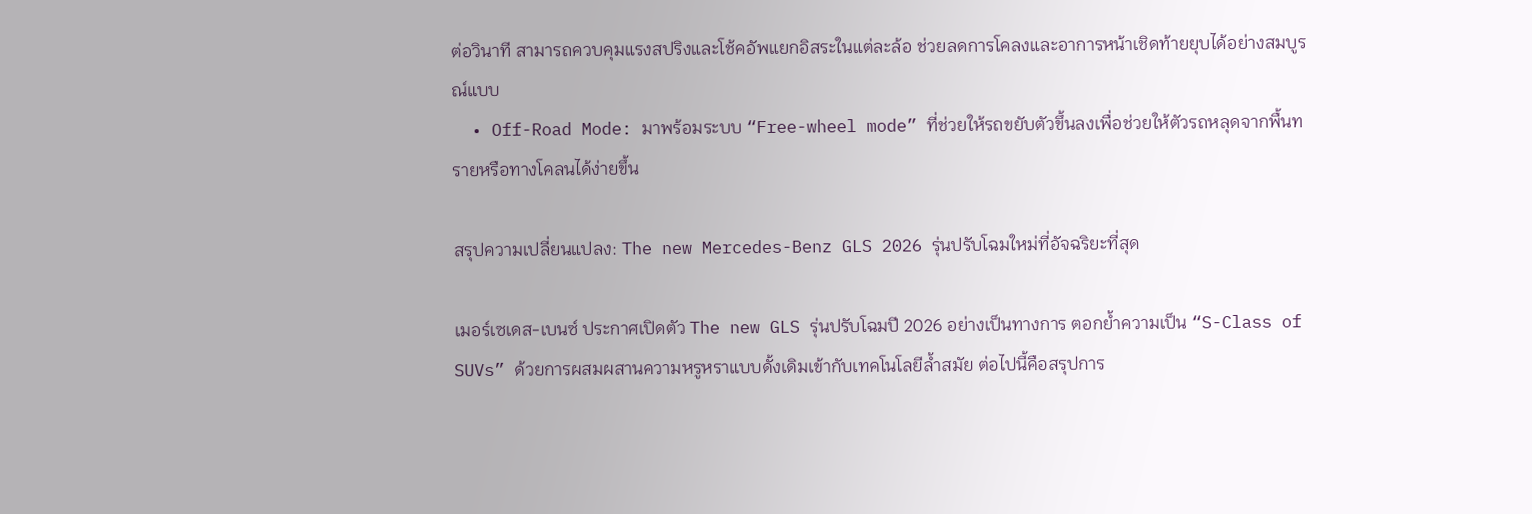ต่อวินาที สามารถควบคุมแรงสปริงและโช้คอัพแยกอิสระในแต่ละล้อ ช่วยลดการโคลงและอาการหน้าเชิดท้ายยุบได้อย่างสมบูรณ์แบบ
  • Off-Road Mode: มาพร้อมระบบ “Free-wheel mode” ที่ช่วยให้รถขยับตัวขึ้นลงเพื่อช่วยให้ตัวรถหลุดจากพื้นทรายหรือทางโคลนได้ง่ายขึ้น

สรุปความเปลี่ยนแปลง: The new Mercedes-Benz GLS 2026 รุ่นปรับโฉมใหม่ที่อัจฉริยะที่สุด

เมอร์เซเดส-เบนซ์ ประกาศเปิดตัว The new GLS รุ่นปรับโฉมปี 2026 อย่างเป็นทางการ ตอกย้ำความเป็น “S-Class of SUVs” ด้วยการผสมผสานความหรูหราแบบดั้งเดิมเข้ากับเทคโนโลยีล้ำสมัย ต่อไปนี้คือสรุปการ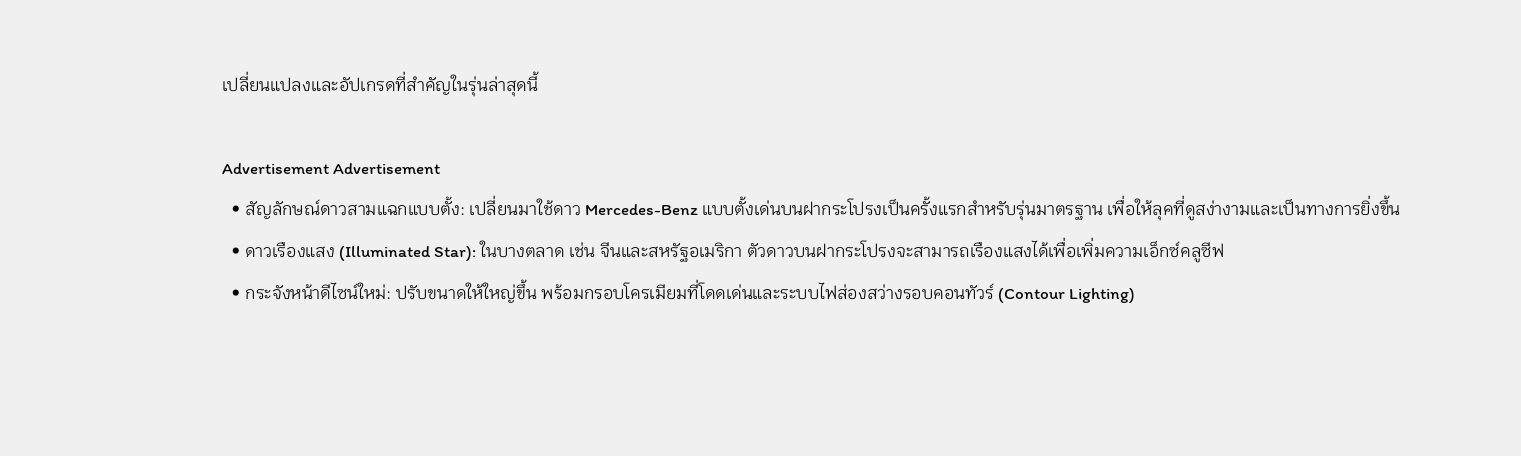เปลี่ยนแปลงและอัปเกรดที่สำคัญในรุ่นล่าสุดนี้

Advertisement Advertisement
  • สัญลักษณ์ดาวสามแฉกแบบตั้ง: เปลี่ยนมาใช้ดาว Mercedes-Benz แบบตั้งเด่นบนฝากระโปรงเป็นครั้งแรกสำหรับรุ่นมาตรฐาน เพื่อให้ลุคที่ดูสง่างามและเป็นทางการยิ่งขึ้น
  • ดาวเรืองแสง (Illuminated Star): ในบางตลาด เช่น จีนและสหรัฐอเมริกา ตัวดาวบนฝากระโปรงจะสามารถเรืองแสงได้เพื่อเพิ่มความเอ็กซ์คลูซีฟ
  • กระจังหน้าดีไซน์ใหม่: ปรับขนาดให้ใหญ่ขึ้น พร้อมกรอบโครเมียมที่โดดเด่นและระบบไฟส่องสว่างรอบคอนทัวร์ (Contour Lighting)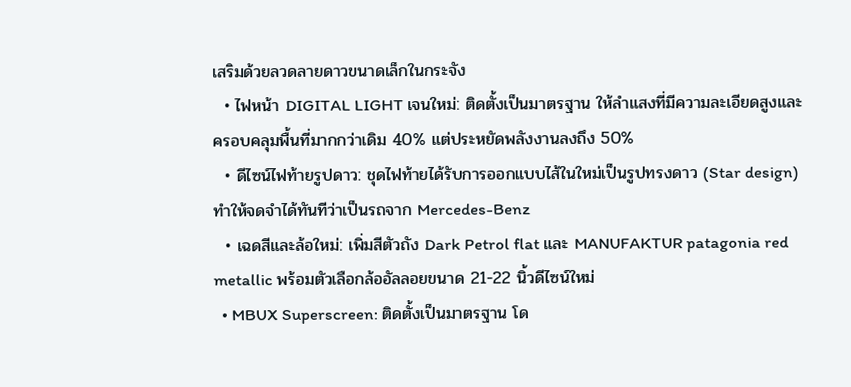เสริมด้วยลวดลายดาวขนาดเล็กในกระจัง
  • ไฟหน้า DIGITAL LIGHT เจนใหม่: ติดตั้งเป็นมาตรฐาน ให้ลำแสงที่มีความละเอียดสูงและครอบคลุมพื้นที่มากกว่าเดิม 40% แต่ประหยัดพลังงานลงถึง 50%
  • ดีไซน์ไฟท้ายรูปดาว: ชุดไฟท้ายได้รับการออกแบบไส้ในใหม่เป็นรูปทรงดาว (Star design) ทำให้จดจำได้ทันทีว่าเป็นรถจาก Mercedes-Benz
  • เฉดสีและล้อใหม่: เพิ่มสีตัวถัง Dark Petrol flat และ MANUFAKTUR patagonia red metallic พร้อมตัวเลือกล้ออัลลอยขนาด 21-22 นิ้วดีไซน์ใหม่
  • MBUX Superscreen: ติดตั้งเป็นมาตรฐาน โด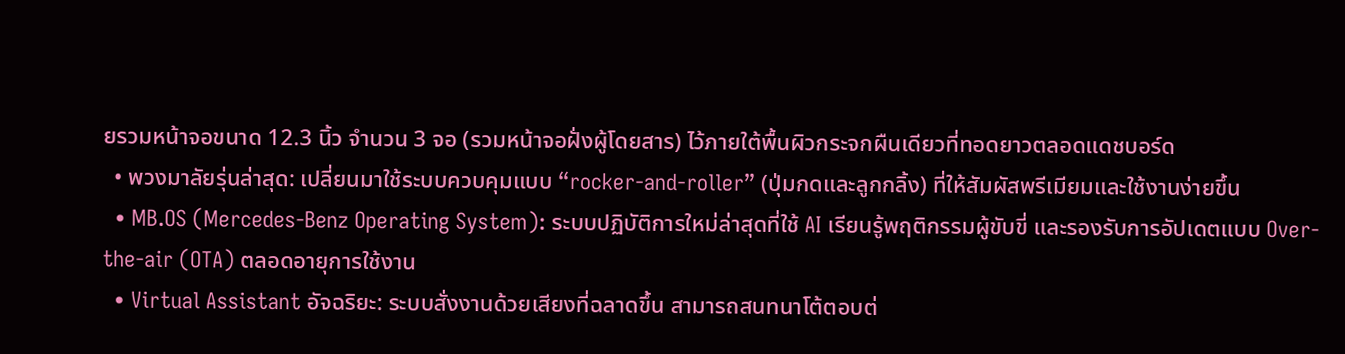ยรวมหน้าจอขนาด 12.3 นิ้ว จำนวน 3 จอ (รวมหน้าจอฝั่งผู้โดยสาร) ไว้ภายใต้พื้นผิวกระจกผืนเดียวที่ทอดยาวตลอดแดชบอร์ด
  • พวงมาลัยรุ่นล่าสุด: เปลี่ยนมาใช้ระบบควบคุมแบบ “rocker-and-roller” (ปุ่มกดและลูกกลิ้ง) ที่ให้สัมผัสพรีเมียมและใช้งานง่ายขึ้น
  • MB.OS (Mercedes-Benz Operating System): ระบบปฏิบัติการใหม่ล่าสุดที่ใช้ AI เรียนรู้พฤติกรรมผู้ขับขี่ และรองรับการอัปเดตแบบ Over-the-air (OTA) ตลอดอายุการใช้งาน
  • Virtual Assistant อัจฉริยะ: ระบบสั่งงานด้วยเสียงที่ฉลาดขึ้น สามารถสนทนาโต้ตอบต่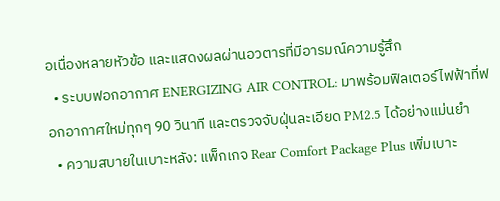อเนื่องหลายหัวข้อ และแสดงผลผ่านอวตารที่มีอารมณ์ความรู้สึก
  • ระบบฟอกอากาศ ENERGIZING AIR CONTROL: มาพร้อมฟิลเตอร์ไฟฟ้าที่ฟอกอากาศใหม่ทุกๆ 90 วินาที และตรวจจับฝุ่นละเอียด PM2.5 ได้อย่างแม่นยำ
  • ความสบายในเบาะหลัง: แพ็กเกจ Rear Comfort Package Plus เพิ่มเบาะ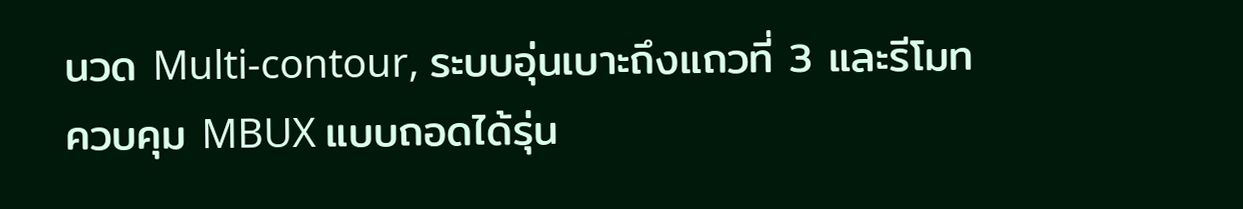นวด Multi-contour, ระบบอุ่นเบาะถึงแถวที่ 3 และรีโมทควบคุม MBUX แบบถอดได้รุ่น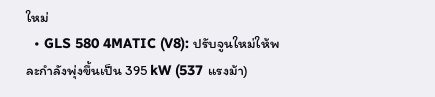ใหม่
  • GLS 580 4MATIC (V8): ปรับจูนใหม่ให้พละกำลังพุ่งขึ้นเป็น 395 kW (537 แรงม้า)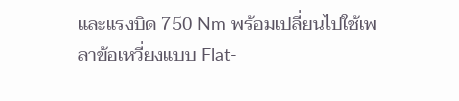และแรงบิด 750 Nm พร้อมเปลี่ยนไปใช้เพลาข้อเหวี่ยงแบบ Flat-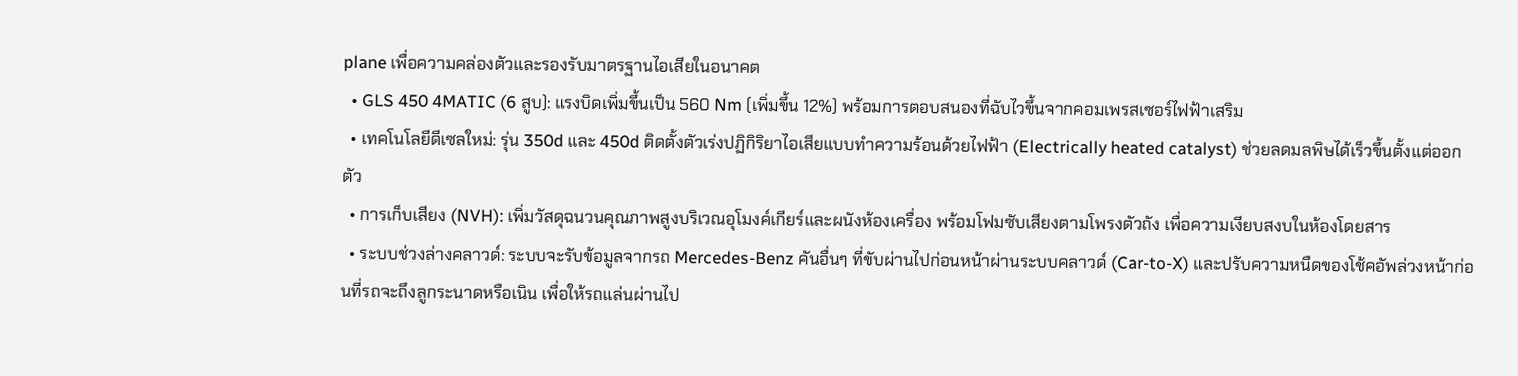plane เพื่อความคล่องตัวและรองรับมาตรฐานไอเสียในอนาคต
  • GLS 450 4MATIC (6 สูบ): แรงบิดเพิ่มขึ้นเป็น 560 Nm (เพิ่มขึ้น 12%) พร้อมการตอบสนองที่ฉับไวขึ้นจากคอมเพรสเซอร์ไฟฟ้าเสริม
  • เทคโนโลยีดีเซลใหม่: รุ่น 350d และ 450d ติดตั้งตัวเร่งปฏิกิริยาไอเสียแบบทำความร้อนด้วยไฟฟ้า (Electrically heated catalyst) ช่วยลดมลพิษได้เร็วขึ้นตั้งแต่ออกตัว
  • การเก็บเสียง (NVH): เพิ่มวัสดุฉนวนคุณภาพสูงบริเวณอุโมงค์เกียร์และผนังห้องเครื่อง พร้อมโฟมซับเสียงตามโพรงตัวถัง เพื่อความเงียบสงบในห้องโดยสาร
  • ระบบช่วงล่างคลาวด์: ระบบจะรับข้อมูลจากรถ Mercedes-Benz คันอื่นๆ ที่ขับผ่านไปก่อนหน้าผ่านระบบคลาวด์ (Car-to-X) และปรับความหนืดของโช้คอัพล่วงหน้าก่อนที่รถจะถึงลูกระนาดหรือเนิน เพื่อให้รถแล่นผ่านไป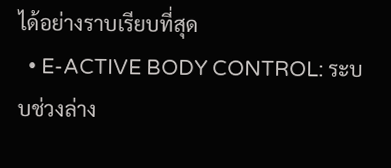ได้อย่างราบเรียบที่สุด
  • E-ACTIVE BODY CONTROL: ระบบช่วงล่าง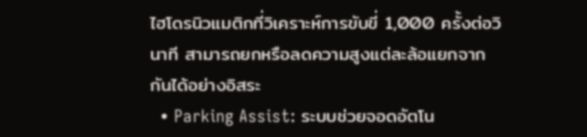ไฮโดรนิวแมติกที่วิเคราะห์การขับขี่ 1,000 ครั้งต่อวินาที สามารถยกหรือลดความสูงแต่ละล้อแยกจากกันได้อย่างอิสระ
  • Parking Assist: ระบบช่วยจอดอัตโน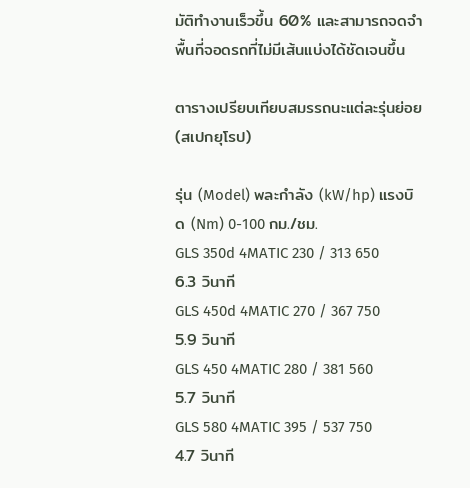มัติทำงานเร็วขึ้น 60% และสามารถจดจำพื้นที่จอดรถที่ไม่มีเส้นแบ่งได้ชัดเจนขึ้น

ตารางเปรียบเทียบสมรรถนะแต่ละรุ่นย่อย (สเปกยุโรป)

รุ่น (Model) พละกำลัง (kW/hp) แรงบิด (Nm) 0-100 กม./ชม.
GLS 350d 4MATIC 230 / 313 650 6.3 วินาที
GLS 450d 4MATIC 270 / 367 750 5.9 วินาที
GLS 450 4MATIC 280 / 381 560 5.7 วินาที
GLS 580 4MATIC 395 / 537 750 4.7 วินาที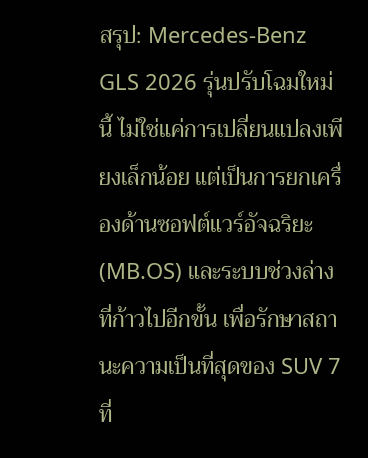สรุป: Mercedes-Benz GLS 2026 รุ่นปรับโฉมใหม่นี้ ไม่ใช่แค่การเปลี่ยนแปลงเพียงเล็กน้อย แต่เป็นการยกเครื่องด้านซอฟต์แวร์อัจฉริยะ (MB.OS) และระบบช่วงล่างที่ก้าวไปอีกขั้น เพื่อรักษาสถานะความเป็นที่สุดของ SUV 7 ที่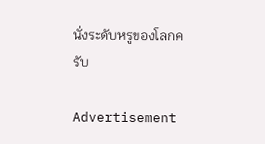นั่งระดับหรูของโลกครับ

Advertisement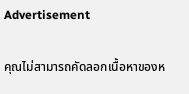Advertisement

คุณไม่สามารถคัดลอกเนื้อหาของห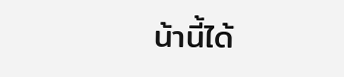น้านี้ได้